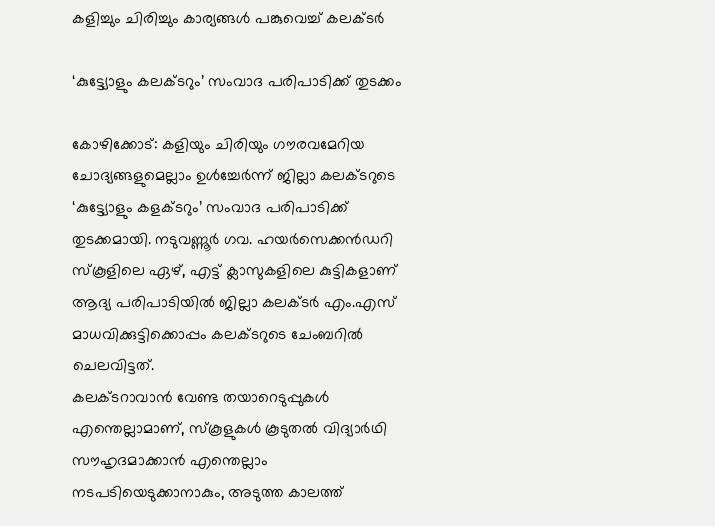കളിച്ചും ചിരിച്ചും കാര്യങ്ങള്‍ പങ്കുവെച്ച് കലക്ടർ

‘കുട്ട്യോളും കലക്ടറും’ സംവാദ പരിപാടിക്ക് തുടക്കം

കോഴിക്കോട്: കളിയും ചിരിയും ഗൗരവമേറിയ ചോദ്യങ്ങളുമെല്ലാം ഉള്‍ച്ചേര്‍ന്ന് ജില്ലാ കലക്ടറുടെ ‘കുട്ട്യോളും കളക്ടറും’ സംവാദ പരിപാടിക്ക് തുടക്കമായി. നടുവണ്ണൂര്‍ ഗവ. ഹയര്‍സെക്കന്‍ഡറി സ്‌കൂളിലെ ഏഴ്, എട്ട് ക്ലാസുകളിലെ കുട്ടികളാണ് ആദ്യ പരിപാടിയില്‍ ജില്ലാ കലക്ടര്‍ എം.എസ് മാധവിക്കുട്ടിക്കൊപ്പം കലക്ടറുടെ ചേംബറില്‍ ചെലവിട്ടത്.
കലക്ടറാവാന്‍ വേണ്ട തയാറെടുപ്പുകള്‍ എന്തെല്ലാമാണ്, സ്‌കൂളുകള്‍ കൂടുതല്‍ വിദ്യാര്‍ഥി സൗഹൃദമാക്കാന്‍ എന്തെല്ലാം നടപടിയെടുക്കാനാകും, അടുത്ത കാലത്ത്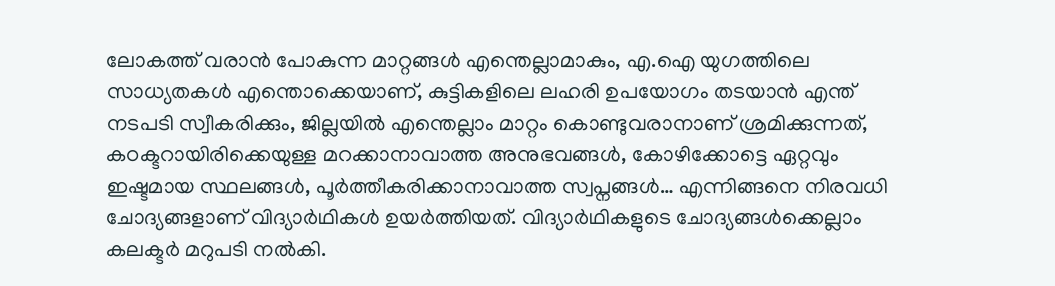ലോകത്ത് വരാന്‍ പോകുന്ന മാറ്റങ്ങള്‍ എന്തെല്ലാമാകും, എ.ഐ യുഗത്തിലെ സാധ്യതകള്‍ എന്തൊക്കെയാണ്, കുട്ടികളിലെ ലഹരി ഉപയോഗം തടയാന്‍ എന്ത് നടപടി സ്വീകരിക്കും, ജില്ലയില്‍ എന്തെല്ലാം മാറ്റം കൊണ്ടുവരാനാണ് ശ്രമിക്കുന്നത്, കഠക്ടറായിരിക്കെയുള്ള മറക്കാനാവാത്ത അനുഭവങ്ങള്‍, കോഴിക്കോട്ടെ ഏറ്റവും ഇഷ്ടമായ സ്ഥലങ്ങള്‍, പൂര്‍ത്തീകരിക്കാനാവാത്ത സ്വപ്നങ്ങള്‍… എന്നിങ്ങനെ നിരവധി ചോദ്യങ്ങളാണ് വിദ്യാര്‍ഥികള്‍ ഉയര്‍ത്തിയത്. വിദ്യാര്‍ഥികളുടെ ചോദ്യങ്ങള്‍ക്കെല്ലാം കലക്ടര്‍ മറുപടി നല്‍കി.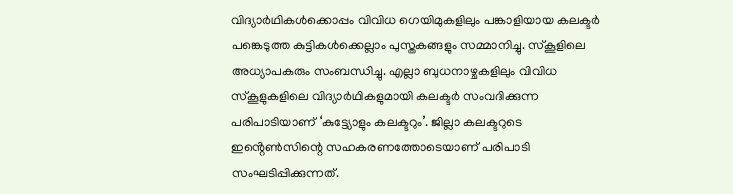വിദ്യാര്‍ഥികള്‍ക്കൊപ്പം വിവിധ ഗെയിമുകളിലും പങ്കാളിയായ കലക്ടര്‍ പങ്കെടുത്ത കുട്ടികള്‍ക്കെല്ലാം പുസ്തകങ്ങളും സമ്മാനിച്ചു. സ്‌കൂളിലെ അധ്യാപകരും സംബന്ധിച്ചു. എല്ലാ ബുധനാഴ്ചകളിലും വിവിധ സ്‌കൂളുകളിലെ വിദ്യാര്‍ഥികളുമായി കലക്ടര്‍ സംവദിക്കുന്ന പരിപാടിയാണ് ‘കുട്ട്യോളും കലക്ടറും’. ജില്ലാ കലക്ടറുടെ ഇൻ്റെണ്‍സിന്റെ സഹകരണത്തോടെയാണ് പരിപാടി സംഘടിപ്പിക്കുന്നത്.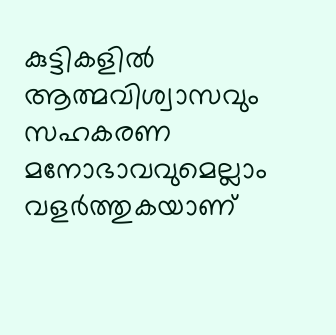കുട്ടികളില്‍ ആത്മവിശ്വാസവും സഹകരണ മനോഭാവവുമെല്ലാം വളര്‍ത്തുകയാണ്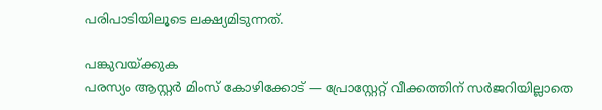പരിപാടിയിലൂടെ ലക്ഷ്യമിടുന്നത്.

പങ്കുവയ്ക്കുക
പരസ്യം ആസ്റ്റർ മിംസ് കോഴിക്കോട് — പ്രോസ്റ്റേറ്റ് വീക്കത്തിന് സർജറിയില്ലാതെ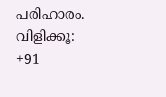പരിഹാരം. വിളിക്കൂ: +91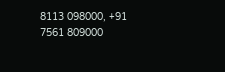8113 098000, +91 7561 809000